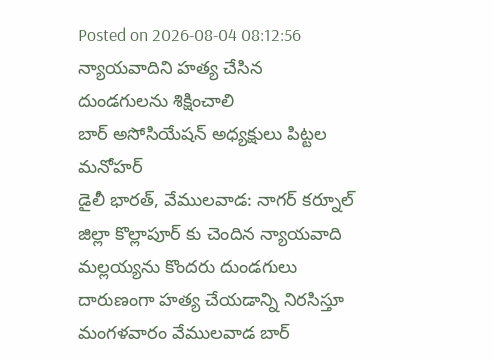Posted on 2026-08-04 08:12:56
న్యాయవాదిని హత్య చేసిన దుండగులను శిక్షించాలి
బార్ అసోసియేషన్ అధ్యక్షులు పిట్టల మనోహర్
డైలీ భారత్, వేములవాడ: నాగర్ కర్నూల్ జిల్లా కొల్లాపూర్ కు చెందిన న్యాయవాది మల్లయ్యను కొందరు దుండగులు దారుణంగా హత్య చేయడాన్ని నిరసిస్తూ మంగళవారం వేములవాడ బార్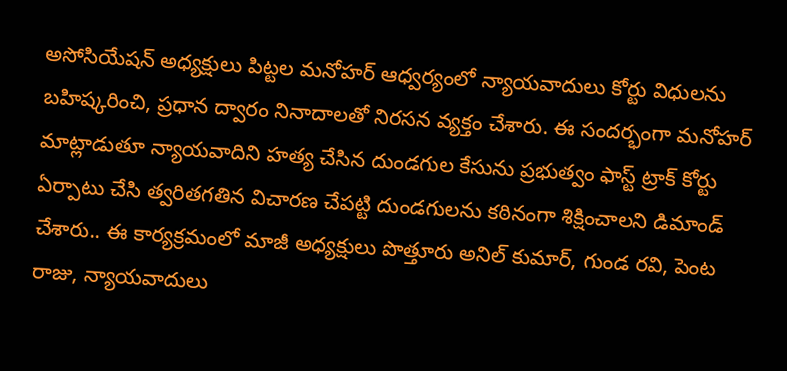అసోసియేషన్ అధ్యక్షులు పిట్టల మనోహర్ ఆధ్వర్యంలో న్యాయవాదులు కోర్టు విధులను బహిష్కరించి, ప్రధాన ద్వారం నినాదాలతో నిరసన వ్యక్తం చేశారు. ఈ సందర్భంగా మనోహర్ మాట్లాడుతూ న్యాయవాదిని హత్య చేసిన దుండగుల కేసును ప్రభుత్వం ఫాస్ట్ ట్రాక్ కోర్టు ఏర్పాటు చేసి త్వరితగతిన విచారణ చేపట్టి దుండగులను కఠినంగా శిక్షించాలని డిమాండ్ చేశారు.. ఈ కార్యక్రమంలో మాజీ అధ్యక్షులు పొత్తూరు అనిల్ కుమార్, గుండ రవి, పెంట రాజు, న్యాయవాదులు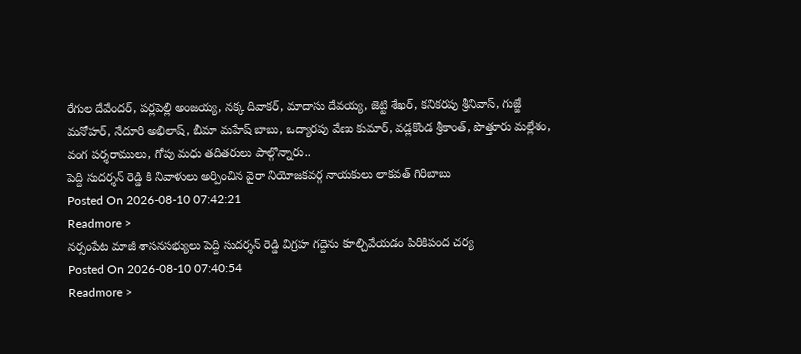రేగుల దేవేందర్, పర్లపెల్లి అంజయ్య, నక్క దివాకర్, మాదాసు దేవయ్య, జెట్టి శేఖర్, కనికరపు శ్రీనివాస్, గుజ్జే మనోహర్, నేదూరి అభిలాష్, బీమా మహేష్ బాబు, ఒద్యారపు వేణు కుమార్, వడ్లకొండ శ్రీకాంత్, పొత్తూరు మల్లేశం, వంగ పర్శరాములు, గోపు మధు తదితరులు పాల్గొన్నారు..
పెద్ది సుదర్శన్ రెడ్డి కి నివాళులు అర్పించిన వైరా నియోజకవర్గ నాయకులు లాకవత్ గిరిబాబు
Posted On 2026-08-10 07:42:21
Readmore >
నర్సంపేట మాజీ శాసనసభ్యులు పెద్ది సుదర్శన్ రెడ్డి విగ్రహ గద్దెను కూల్చివేయడం పిరికిపంద చర్య
Posted On 2026-08-10 07:40:54
Readmore >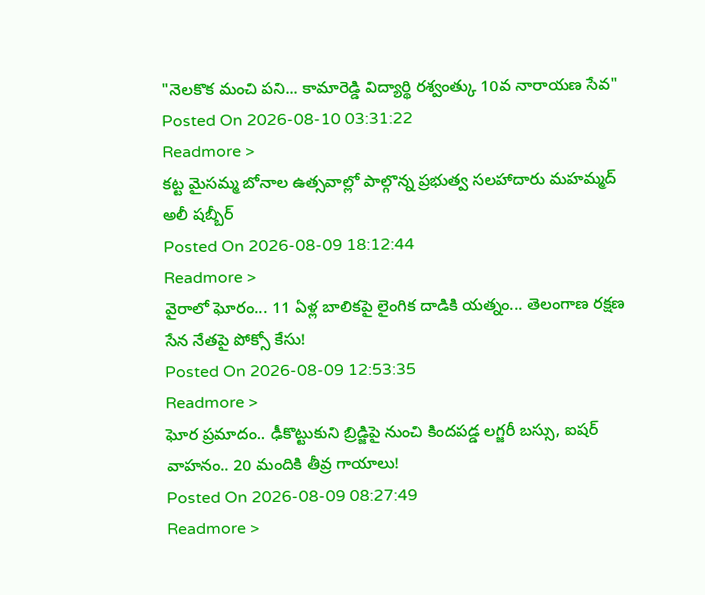"నెలకొక మంచి పని... కామారెడ్డి విద్యార్థి రశ్వంత్కు 10వ నారాయణ సేవ"
Posted On 2026-08-10 03:31:22
Readmore >
కట్ట మైసమ్మ బోనాల ఉత్సవాల్లో పాల్గొన్న ప్రభుత్వ సలహాదారు మహమ్మద్ అలీ షబ్బీర్
Posted On 2026-08-09 18:12:44
Readmore >
వైరాలో ఘోరం... 11 ఏళ్ల బాలికపై లైంగిక దాడికి యత్నం... తెలంగాణ రక్షణ సేన నేతపై పోక్సో కేసు!
Posted On 2026-08-09 12:53:35
Readmore >
ఘోర ప్రమాదం.. ఢీకొట్టుకుని బ్రిడ్జిపై నుంచి కిందపడ్డ లగ్జరీ బస్సు, ఐషర్ వాహనం.. 20 మందికి తీవ్ర గాయాలు!
Posted On 2026-08-09 08:27:49
Readmore >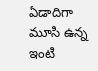ఏడాదిగా మూసి ఉన్న ఇంటి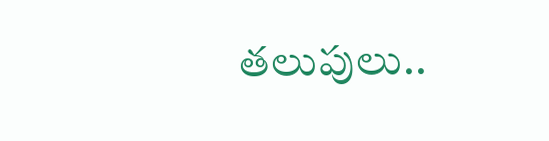తలుపులు..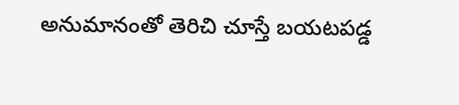అనుమానంతో తెరిచి చూస్తే బయటపడ్డ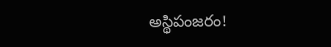అస్థిపంజరం!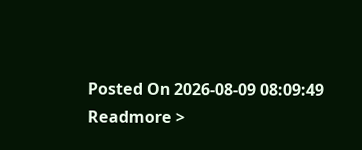Posted On 2026-08-09 08:09:49
Readmore >